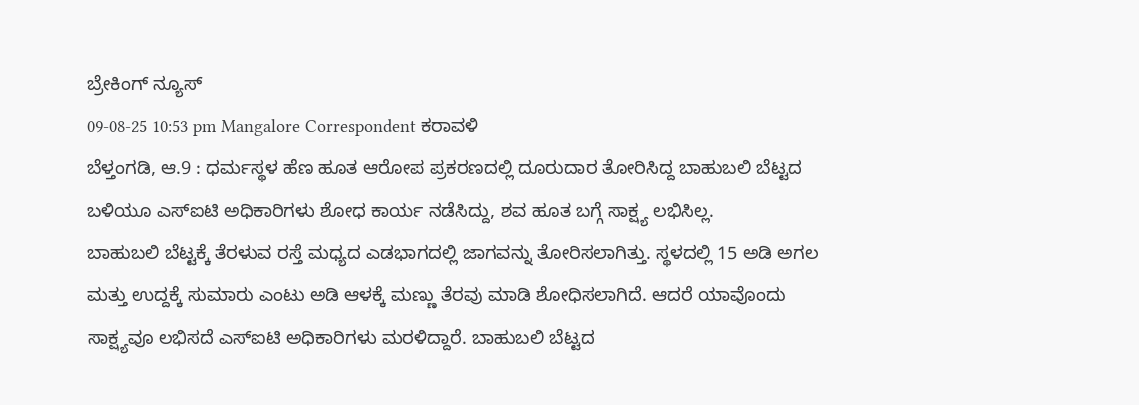ಬ್ರೇಕಿಂಗ್ ನ್ಯೂಸ್
09-08-25 10:53 pm Mangalore Correspondent ಕರಾವಳಿ
ಬೆಳ್ತಂಗಡಿ, ಆ.9 : ಧರ್ಮಸ್ಥಳ ಹೆಣ ಹೂತ ಆರೋಪ ಪ್ರಕರಣದಲ್ಲಿ ದೂರುದಾರ ತೋರಿಸಿದ್ದ ಬಾಹುಬಲಿ ಬೆಟ್ಟದ ಬಳಿಯೂ ಎಸ್ಐಟಿ ಅಧಿಕಾರಿಗಳು ಶೋಧ ಕಾರ್ಯ ನಡೆಸಿದ್ದು, ಶವ ಹೂತ ಬಗ್ಗೆ ಸಾಕ್ಷ್ಯ ಲಭಿಸಿಲ್ಲ.
ಬಾಹುಬಲಿ ಬೆಟ್ಟಕ್ಕೆ ತೆರಳುವ ರಸ್ತೆ ಮಧ್ಯದ ಎಡಭಾಗದಲ್ಲಿ ಜಾಗವನ್ನು ತೋರಿಸಲಾಗಿತ್ತು. ಸ್ಥಳದಲ್ಲಿ 15 ಅಡಿ ಅಗಲ ಮತ್ತು ಉದ್ದಕ್ಕೆ ಸುಮಾರು ಎಂಟು ಅಡಿ ಆಳಕ್ಕೆ ಮಣ್ಣು ತೆರವು ಮಾಡಿ ಶೋಧಿಸಲಾಗಿದೆ. ಆದರೆ ಯಾವೊಂದು ಸಾಕ್ಷ್ಯವೂ ಲಭಿಸದೆ ಎಸ್ಐಟಿ ಅಧಿಕಾರಿಗಳು ಮರಳಿದ್ದಾರೆ. ಬಾಹುಬಲಿ ಬೆಟ್ಟದ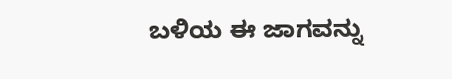ಬಳಿಯ ಈ ಜಾಗವನ್ನು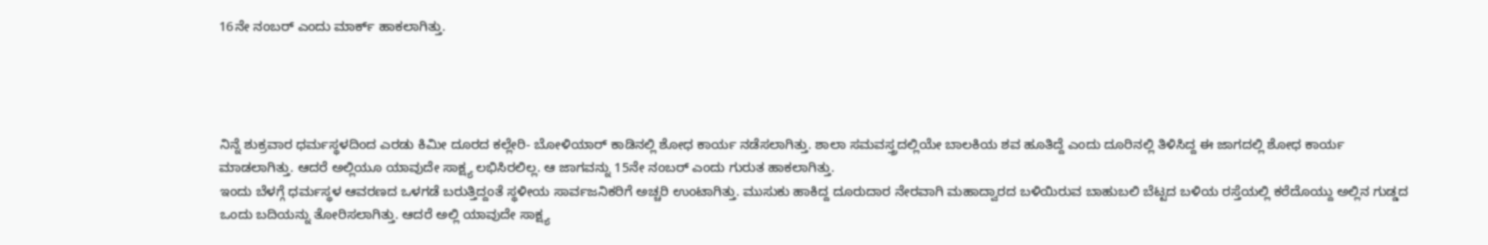16ನೇ ನಂಬರ್ ಎಂದು ಮಾರ್ಕ್ ಹಾಕಲಾಗಿತ್ತು.




ನಿನ್ನೆ ಶುಕ್ರವಾರ ಧರ್ಮಸ್ಥಳದಿಂದ ಎರಡು ಕಿಮೀ ದೂರದ ಕಲ್ಲೇರಿ- ಬೋಳಿಯಾರ್ ಕಾಡಿನಲ್ಲಿ ಶೋಧ ಕಾರ್ಯ ನಡೆಸಲಾಗಿತ್ತು. ಶಾಲಾ ಸಮವಸ್ತ್ರದಲ್ಲಿಯೇ ಬಾಲಕಿಯ ಶವ ಹೂತಿದ್ದೆ ಎಂದು ದೂರಿನಲ್ಲಿ ತಿಳಿಸಿದ್ದ ಈ ಜಾಗದಲ್ಲಿ ಶೋಧ ಕಾರ್ಯ ಮಾಡಲಾಗಿತ್ತು. ಆದರೆ ಅಲ್ಲಿಯೂ ಯಾವುದೇ ಸಾಕ್ಷ್ಯ ಲಭಿಸಿರಲಿಲ್ಲ. ಆ ಜಾಗವನ್ನು 15ನೇ ನಂಬರ್ ಎಂದು ಗುರುತ ಹಾಕಲಾಗಿತ್ತು.
ಇಂದು ಬೆಳಗ್ಗೆ ಧರ್ಮಸ್ಥಳ ಆವರಣದ ಒಳಗಡೆ ಬರುತ್ತಿದ್ದಂತೆ ಸ್ಥಳೀಯ ಸಾರ್ವಜನಿಕರಿಗೆ ಅಚ್ಚರಿ ಉಂಟಾಗಿತ್ತು. ಮುಸುಕು ಹಾಕಿದ್ದ ದೂರುದಾರ ನೇರವಾಗಿ ಮಹಾದ್ವಾರದ ಬಳಿಯಿರುವ ಬಾಹುಬಲಿ ಬೆಟ್ಟದ ಬಳಿಯ ರಸ್ತೆಯಲ್ಲಿ ಕರೆದೊಯ್ದು ಅಲ್ಲಿನ ಗುಡ್ಡದ ಒಂದು ಬದಿಯನ್ನು ತೋರಿಸಲಾಗಿತ್ತು. ಆದರೆ ಅಲ್ಲಿ ಯಾವುದೇ ಸಾಕ್ಷ್ಯ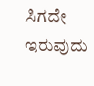ಸಿಗದೇ ಇರುವುದು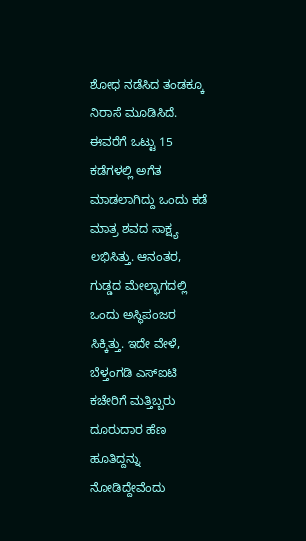ಶೋಧ ನಡೆಸಿದ ತಂಡಕ್ಕೂ ನಿರಾಸೆ ಮೂಡಿಸಿದೆ. ಈವರೆಗೆ ಒಟ್ಟು 15 ಕಡೆಗಳಲ್ಲಿ ಅಗೆತ ಮಾಡಲಾಗಿದ್ದು ಒಂದು ಕಡೆ ಮಾತ್ರ ಶವದ ಸಾಕ್ಷ್ಯ ಲಭಿಸಿತ್ತು. ಆನಂತರ, ಗುಡ್ಡದ ಮೇಲ್ಭಾಗದಲ್ಲಿ ಒಂದು ಅಸ್ಥಿಪಂಜರ ಸಿಕ್ಕಿತ್ತು. ಇದೇ ವೇಳೆ, ಬೆಳ್ತಂಗಡಿ ಎಸ್ಐಟಿ ಕಚೇರಿಗೆ ಮತ್ತಿಬ್ಬರು ದೂರುದಾರ ಹೆಣ ಹೂತಿದ್ದನ್ನು ನೋಡಿದ್ದೇವೆಂದು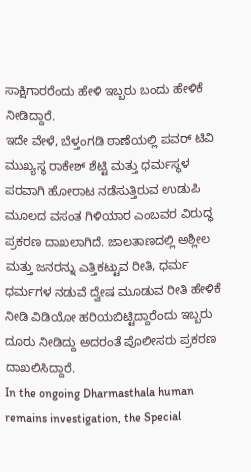ಸಾಕ್ಷಿಗಾರರೆಂದು ಹೇಳಿ ಇಬ್ಬರು ಬಂದು ಹೇಳಿಕೆ ನೀಡಿದ್ದಾರೆ.
ಇದೇ ವೇಳೆ, ಬೆಳ್ತಂಗಡಿ ಠಾಣೆಯಲ್ಲಿ ಪವರ್ ಟಿವಿ ಮುಖ್ಯಸ್ಥ ರಾಕೇಶ್ ಶೆಟ್ಟಿ ಮತ್ತು ಧರ್ಮಸ್ಥಳ ಪರವಾಗಿ ಹೋರಾಟ ನಡೆಸುತ್ತಿರುವ ಉಡುಪಿ ಮೂಲದ ವಸಂತ ಗಿಳಿಯಾರ ಎಂಬವರ ವಿರುದ್ಧ ಪ್ರಕರಣ ದಾಖಲಾಗಿದೆ. ಜಾಲತಾಣದಲ್ಲಿ ಅಶ್ಲೀಲ ಮತ್ತು ಜನರನ್ನು ಎತ್ತಿಕಟ್ಟುವ ರೀತಿ, ಧರ್ಮ ಧರ್ಮಗಳ ನಡುವೆ ದ್ವೇಷ ಮೂಡುವ ರೀತಿ ಹೇಳಿಕೆ ನೀಡಿ ವಿಡಿಯೋ ಹರಿಯಬಿಟ್ಟಿದ್ದಾರೆಂದು ಇಬ್ಬರು ದೂರು ನೀಡಿದ್ದು ಅದರಂತೆ ಪೊಲೀಸರು ಪ್ರಕರಣ ದಾಖಲಿಸಿದ್ದಾರೆ.
In the ongoing Dharmasthala human remains investigation, the Special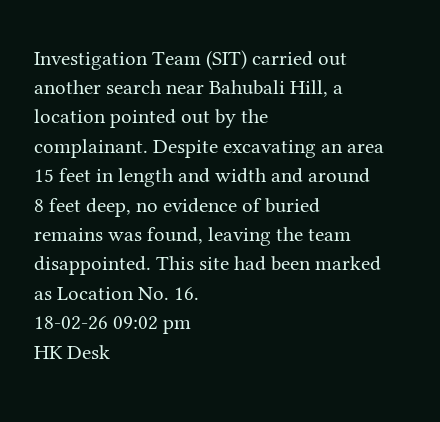Investigation Team (SIT) carried out another search near Bahubali Hill, a location pointed out by the complainant. Despite excavating an area 15 feet in length and width and around 8 feet deep, no evidence of buried remains was found, leaving the team disappointed. This site had been marked as Location No. 16.
18-02-26 09:02 pm
HK Desk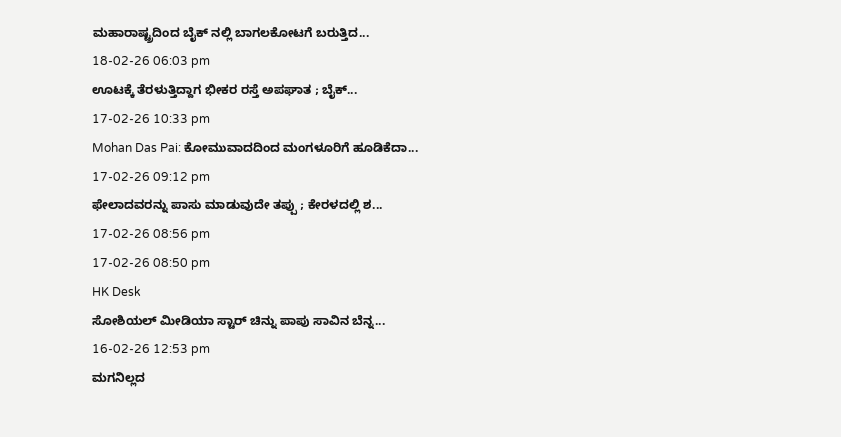ಮಹಾರಾಷ್ಟ್ರದಿಂದ ಬೈಕ್ ನಲ್ಲಿ ಬಾಗಲಕೋಟಗೆ ಬರುತ್ತಿದ...
18-02-26 06:03 pm
ಊಟಕ್ಕೆ ತೆರಳುತ್ತಿದ್ದಾಗ ಭೀಕರ ರಸ್ತೆ ಅಪಘಾತ ; ಬೈಕ್...
17-02-26 10:33 pm
Mohan Das Pai: ಕೋಮುವಾದದಿಂದ ಮಂಗಳೂರಿಗೆ ಹೂಡಿಕೆದಾ...
17-02-26 09:12 pm
ಫೇಲಾದವರನ್ನು ಪಾಸು ಮಾಡುವುದೇ ತಪ್ಪು ; ಕೇರಳದಲ್ಲಿ ಶ...
17-02-26 08:56 pm
17-02-26 08:50 pm
HK Desk
ಸೋಶಿಯಲ್ ಮೀಡಿಯಾ ಸ್ಟಾರ್ ಚಿನ್ನು ಪಾಪು ಸಾವಿನ ಬೆನ್ನ...
16-02-26 12:53 pm
ಮಗನಿಲ್ಲದ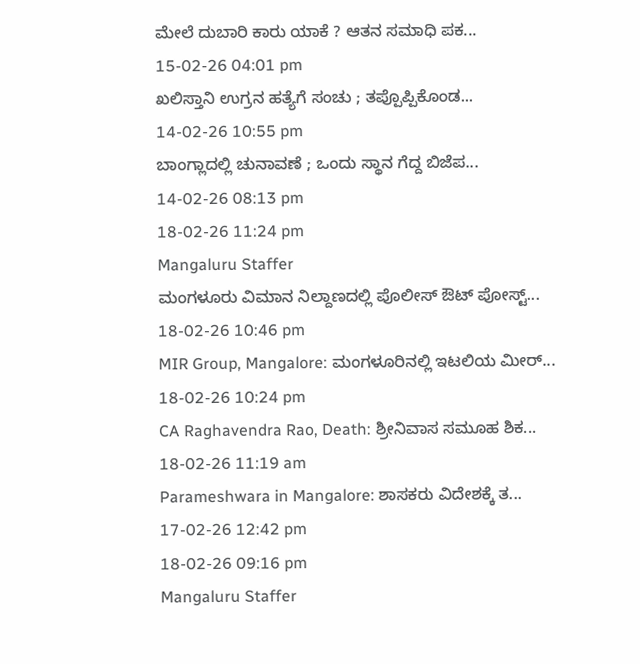ಮೇಲೆ ದುಬಾರಿ ಕಾರು ಯಾಕೆ ? ಆತನ ಸಮಾಧಿ ಪಕ...
15-02-26 04:01 pm
ಖಲಿಸ್ತಾನಿ ಉಗ್ರನ ಹತ್ಯೆಗೆ ಸಂಚು ; ತಪ್ಪೊಪ್ಪಿಕೊಂಡ...
14-02-26 10:55 pm
ಬಾಂಗ್ಲಾದಲ್ಲಿ ಚುನಾವಣೆ ; ಒಂದು ಸ್ಥಾನ ಗೆದ್ದ ಬಿಜೆಪ...
14-02-26 08:13 pm
18-02-26 11:24 pm
Mangaluru Staffer
ಮಂಗಳೂರು ವಿಮಾನ ನಿಲ್ದಾಣದಲ್ಲಿ ಪೊಲೀಸ್ ಔಟ್ ಪೋಸ್ಟ್...
18-02-26 10:46 pm
MIR Group, Mangalore: ಮಂಗಳೂರಿನಲ್ಲಿ ಇಟಲಿಯ ಮೀರ್...
18-02-26 10:24 pm
CA Raghavendra Rao, Death: ಶ್ರೀನಿವಾಸ ಸಮೂಹ ಶಿಕ...
18-02-26 11:19 am
Parameshwara in Mangalore: ಶಾಸಕರು ವಿದೇಶಕ್ಕೆ ತ...
17-02-26 12:42 pm
18-02-26 09:16 pm
Mangaluru Staffer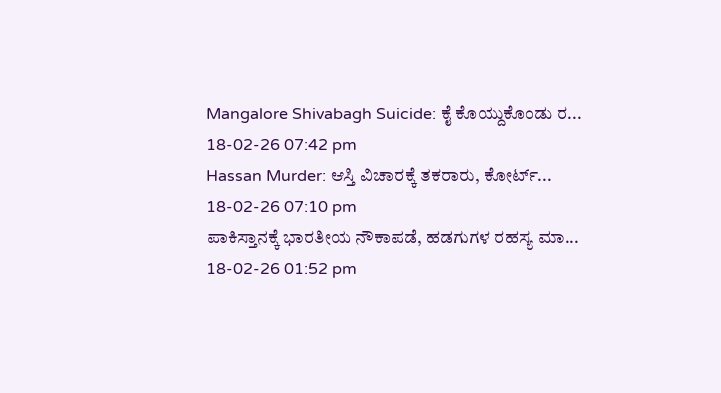Mangalore Shivabagh Suicide: ಕೈ ಕೊಯ್ದುಕೊಂಡು ರ...
18-02-26 07:42 pm
Hassan Murder: ಆಸ್ತಿ ವಿಚಾರಕ್ಕೆ ತಕರಾರು, ಕೋರ್ಟ್...
18-02-26 07:10 pm
ಪಾಕಿಸ್ತಾನಕ್ಕೆ ಭಾರತೀಯ ನೌಕಾಪಡೆ, ಹಡಗುಗಳ ರಹಸ್ಯ ಮಾ...
18-02-26 01:52 pm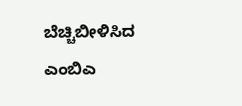ಬೆಚ್ಚಿಬೀಳಿಸಿದ ಎಂಬಿಎ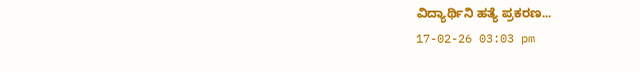ವಿದ್ಯಾರ್ಥಿನಿ ಹತ್ಯೆ ಪ್ರಕರಣ...
17-02-26 03:03 pm